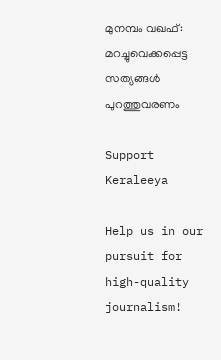മുനമ്പം വഖഫ്: മറച്ചുവെക്കപ്പെട്ട സത്യങ്ങൾ പുറത്തുവരണം

Support Keraleeya

Help us in our pursuit for high-quality journalism!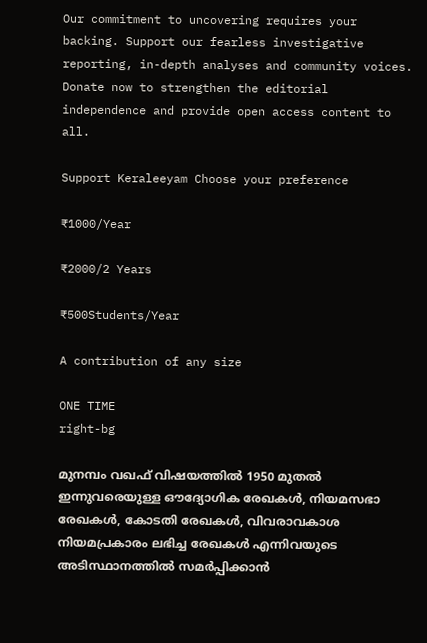Our commitment to uncovering requires your backing. Support our fearless investigative reporting, in-depth analyses and community voices. Donate now to strengthen the editorial independence and provide open access content to all.

Support Keraleeyam Choose your preference

₹1000/Year

₹2000/2 Years

₹500Students/Year

A contribution of any size

ONE TIME
right-bg

മുനമ്പം വഖഫ് വിഷയത്തിൽ 1950 മുതൽ ഇന്നുവരെയുള്ള ഔദ്യോഗിക രേഖകൾ, നിയമസഭാ രേഖകൾ, കോടതി രേഖകൾ, വിവരാവകാശ നിയമപ്രകാരം ലഭിച്ച രേഖകൾ എന്നിവയുടെ അടിസ്ഥാനത്തിൽ സമർപ്പിക്കാൻ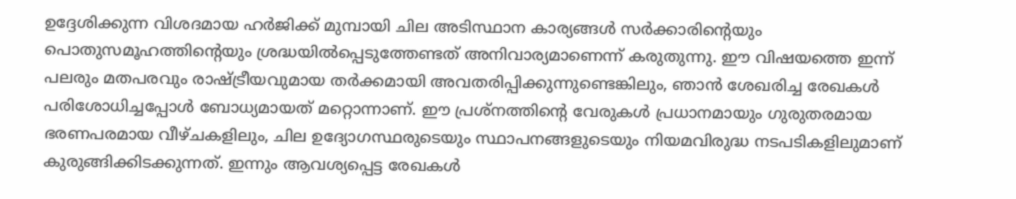ഉദ്ദേശിക്കുന്ന വിശദമായ ഹർജിക്ക് മുമ്പായി ചില അടിസ്ഥാന കാര്യങ്ങൾ സർക്കാരിന്റെയും പൊതുസമൂഹത്തിന്റെയും ശ്രദ്ധയിൽപ്പെടുത്തേണ്ടത് അനിവാര്യമാണെന്ന് കരുതുന്നു. ഈ വിഷയത്തെ ഇന്ന് പലരും മതപരവും രാഷ്ട്രീയവുമായ തർക്കമായി അവതരിപ്പിക്കുന്നുണ്ടെങ്കിലും, ഞാൻ ശേഖരിച്ച രേഖകൾ പരിശോധിച്ചപ്പോൾ ബോധ്യമായത് മറ്റൊന്നാണ്. ഈ പ്രശ്നത്തിന്റെ വേരുകൾ പ്രധാനമായും ഗുരുതരമായ ഭരണപരമായ വീഴ്ചകളിലും, ചില ഉദ്യോഗസ്ഥരുടെയും സ്ഥാപനങ്ങളുടെയും നിയമവിരുദ്ധ നടപടികളിലുമാണ് കുരുങ്ങിക്കിടക്കുന്നത്. ഇന്നും ആവശ്യപ്പെട്ട രേഖകൾ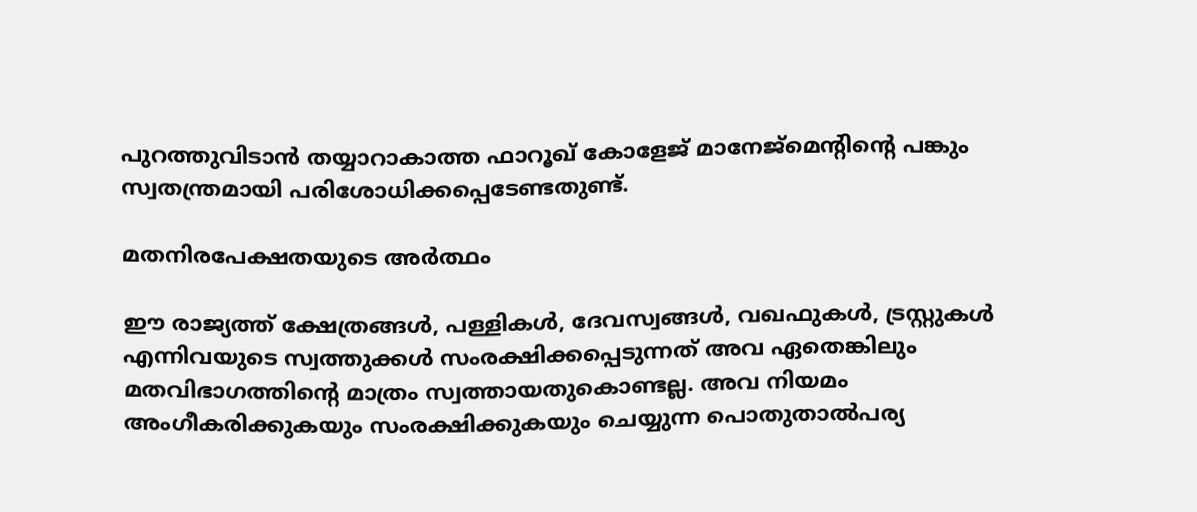പുറത്തുവിടാൻ തയ്യാറാകാത്ത ഫാറൂഖ് കോളേജ് മാനേജ്മെന്റിന്റെ പങ്കും സ്വതന്ത്രമായി പരിശോധിക്കപ്പെടേണ്ടതുണ്ട്.

മതനിരപേക്ഷതയുടെ അർത്ഥം

ഈ രാജ്യത്ത് ക്ഷേത്രങ്ങൾ, പള്ളികൾ, ദേവസ്വങ്ങൾ, വഖഫുകൾ, ട്രസ്റ്റുകൾ എന്നിവയുടെ സ്വത്തുക്കൾ സംരക്ഷിക്കപ്പെടുന്നത് അവ ഏതെങ്കിലും മതവിഭാഗത്തിന്റെ മാത്രം സ്വത്തായതുകൊണ്ടല്ല. അവ നിയമം അംഗീകരിക്കുകയും സംരക്ഷിക്കുകയും ചെയ്യുന്ന പൊതുതാൽപര്യ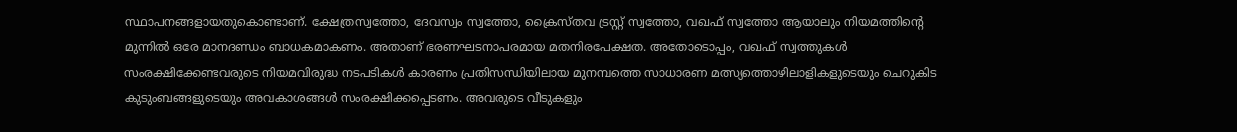സ്ഥാപനങ്ങളായതുകൊണ്ടാണ്. ക്ഷേത്രസ്വത്തോ, ദേവസ്വം സ്വത്തോ, ക്രൈസ്തവ ട്രസ്റ്റ് സ്വത്തോ, വഖഫ് സ്വത്തോ ആയാലും നിയമത്തിന്റെ മുന്നിൽ ഒരേ മാനദണ്ഡം ബാധകമാകണം. അതാണ് ഭരണഘടനാപരമായ മതനിരപേക്ഷത. അതോടൊപ്പം, വഖഫ് സ്വത്തുകൾ സംരക്ഷിക്കേണ്ടവരുടെ നിയമവിരുദ്ധ നടപടികൾ കാരണം പ്രതിസന്ധിയിലായ മുനമ്പത്തെ സാധാരണ മത്സ്യത്തൊഴിലാളികളുടെയും ചെറുകിട കുടുംബങ്ങളുടെയും അവകാശങ്ങൾ സംരക്ഷിക്കപ്പെടണം. അവരുടെ വീടുകളും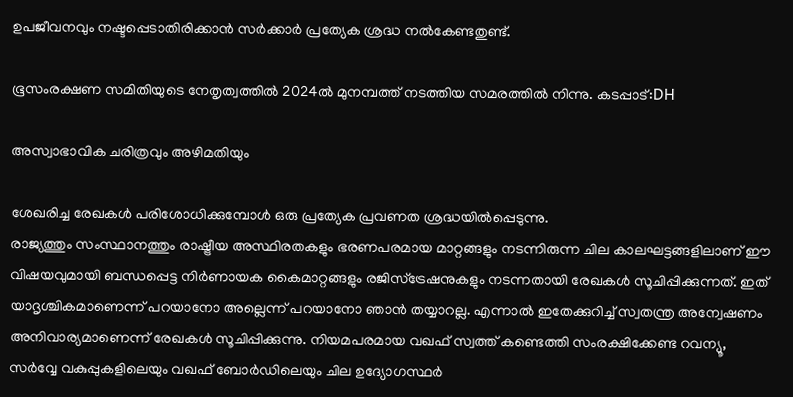ഉപജീവനവും നഷ്ടപ്പെടാതിരിക്കാൻ സർക്കാർ പ്രത്യേക ശ്രദ്ധ നൽകേണ്ടതുണ്ട്.

ഭൂസംരക്ഷണ സമിതിയുടെ നേതൃത്വത്തിൽ 2024ൽ മുനമ്പത്ത് നടത്തിയ സമരത്തിൽ നിന്നു. കടപ്പാട്:DH

അസ്വാഭാവിക ചരിത്രവും അഴിമതിയും

ശേഖരിച്ച രേഖകൾ പരിശോധിക്കുമ്പോൾ ഒരു പ്രത്യേക പ്രവണത ശ്രദ്ധയിൽപ്പെടുന്നു.
രാജ്യത്തും സംസ്ഥാനത്തും രാഷ്ട്രീയ അസ്ഥിരതകളും ഭരണപരമായ മാറ്റങ്ങളും നടന്നിരുന്ന ചില കാലഘട്ടങ്ങളിലാണ് ഈ വിഷയവുമായി ബന്ധപ്പെട്ട നിർണായക കൈമാറ്റങ്ങളും രജിസ്ട്രേഷനുകളും നടന്നതായി രേഖകൾ സൂചിപ്പിക്കുന്നത്. ഇത് യാദൃശ്ചികമാണെന്ന് പറയാനോ അല്ലെന്ന് പറയാനോ ഞാൻ തയ്യാറല്ല. എന്നാൽ ഇതേക്കുറിച്ച് സ്വതന്ത്ര അന്വേഷണം അനിവാര്യമാണെന്ന് രേഖകൾ സൂചിപ്പിക്കുന്നു. നിയമപരമായ വഖഫ് സ്വത്ത് കണ്ടെത്തി സംരക്ഷിക്കേണ്ട റവന്യൂ, സർവ്വേ വകുപ്പുകളിലെയും വഖഫ് ബോർഡിലെയും ചില ഉദ്യോഗസ്ഥർ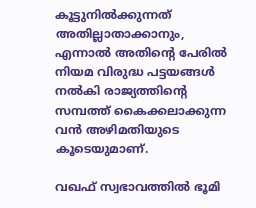കൂട്ടുനിൽക്കുന്നത് അതില്ലാതാക്കാനും, എന്നാൽ അതിന്റെ പേരിൽ നിയമ വിരുദ്ധ പട്ടയങ്ങൾ നൽകി രാജ്യത്തിന്റെ സമ്പത്ത് കൈക്കലാക്കുന്ന വൻ അഴിമതിയുടെ കൂടെയുമാണ്.

വഖഫ് സ്വഭാവത്തിൽ ഭൂമി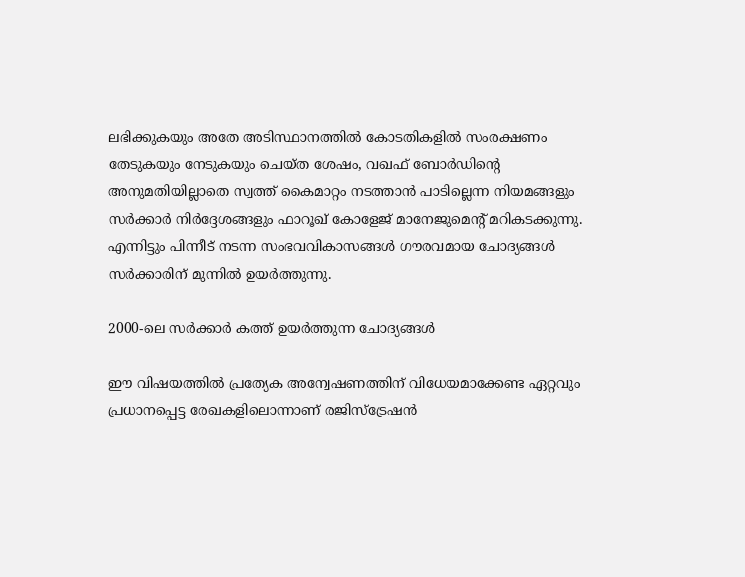ലഭിക്കുകയും അതേ അടിസ്ഥാനത്തിൽ കോടതികളിൽ സംരക്ഷണം തേടുകയും നേടുകയും ചെയ്ത ശേഷം, വഖഫ് ബോർഡിന്റെ അനുമതിയില്ലാതെ സ്വത്ത് കൈമാറ്റം നടത്താൻ പാടില്ലെന്ന നിയമങ്ങളും സർക്കാർ നിർദ്ദേശങ്ങളും ഫാറൂഖ് കോളേജ് മാനേജുമെന്റ് മറികടക്കുന്നു. എന്നിട്ടും പിന്നീട് നടന്ന സംഭവവികാസങ്ങൾ ഗൗരവമായ ചോദ്യങ്ങൾ സർക്കാരിന് മുന്നിൽ ഉയർത്തുന്നു.

2000-ലെ സർക്കാർ കത്ത് ഉയർത്തുന്ന ചോദ്യങ്ങൾ

ഈ വിഷയത്തിൽ പ്രത്യേക അന്വേഷണത്തിന് വിധേയമാക്കേണ്ട ഏറ്റവും പ്രധാനപ്പെട്ട രേഖകളിലൊന്നാണ് രജിസ്ട്രേഷൻ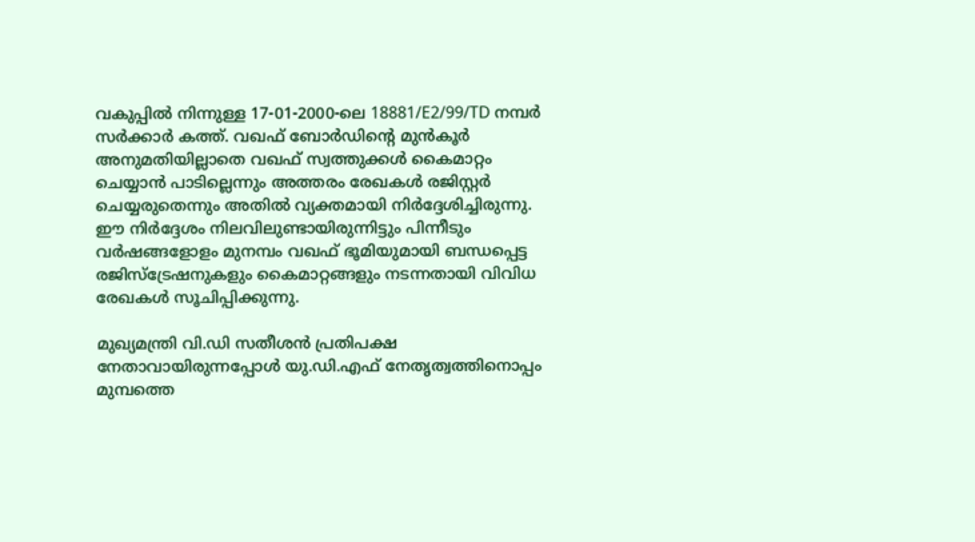വകുപ്പിൽ നിന്നുള്ള 17-01-2000-ലെ 18881/E2/99/TD നമ്പർ സർക്കാർ കത്ത്. വഖഫ് ബോർഡിന്റെ മുൻകൂർ അനുമതിയില്ലാതെ വഖഫ് സ്വത്തുക്കൾ കൈമാറ്റം ചെയ്യാൻ പാടില്ലെന്നും അത്തരം രേഖകൾ രജിസ്റ്റർ ചെയ്യരുതെന്നും അതിൽ വ്യക്തമായി നിർദ്ദേശിച്ചിരുന്നു. ഈ നിർദ്ദേശം നിലവിലുണ്ടായിരുന്നിട്ടും പിന്നീടും വർഷങ്ങളോളം മുനമ്പം വഖഫ് ഭൂമിയുമായി ബന്ധപ്പെട്ട രജിസ്ട്രേഷനുകളും കൈമാറ്റങ്ങളും നടന്നതായി വിവിധ രേഖകൾ സൂചിപ്പിക്കുന്നു.

മുഖ്യമന്ത്രി വി.ഡി സതീശൻ പ്രതിപക്ഷ നേതാവായിരുന്നപ്പോൾ യു.ഡി.എഫ് നേതൃത്വത്തിനൊപ്പം മുമ്പത്തെ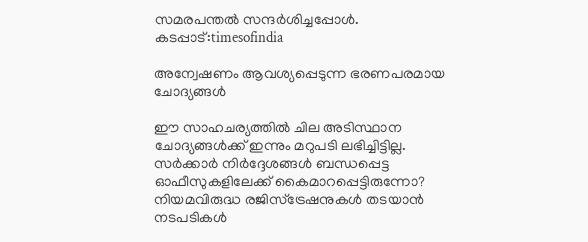സമരപന്തൽ സന്ദർശിച്ചപ്പോൾ. കടപ്പാട്:timesofindia

അന്വേഷണം ആവശ്യപ്പെടുന്ന ഭരണപരമായ ചോദ്യങ്ങൾ

ഈ സാഹചര്യത്തിൽ ചില അടിസ്ഥാന ചോദ്യങ്ങൾക്ക് ഇന്നും മറുപടി ലഭിച്ചിട്ടില്ല.
സർക്കാർ നിർദ്ദേശങ്ങൾ ബന്ധപ്പെട്ട ഓഫീസുകളിലേക്ക് കൈമാറപ്പെട്ടിരുന്നോ? നിയമവിരുദ്ധ രജിസ്ട്രേഷനുകൾ തടയാൻ നടപടികൾ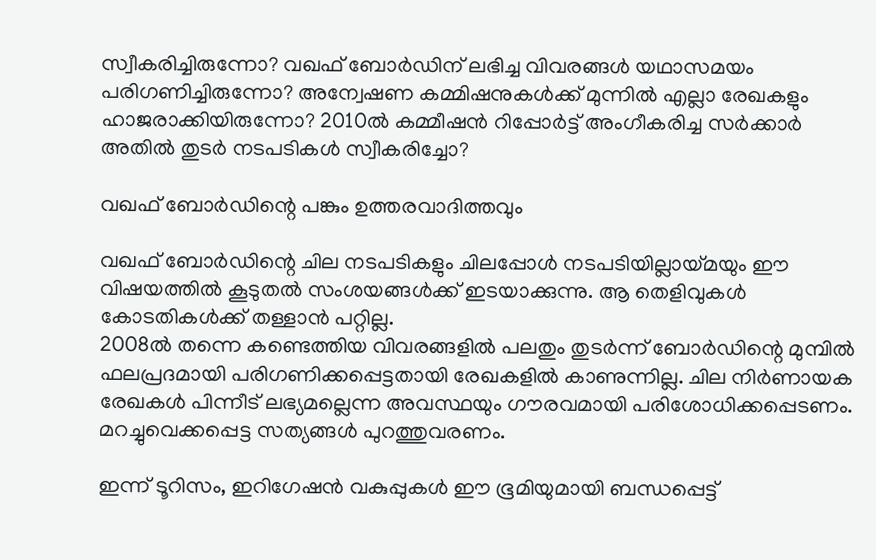സ്വീകരിച്ചിരുന്നോ? വഖഫ് ബോർഡിന് ലഭിച്ച വിവരങ്ങൾ യഥാസമയം പരിഗണിച്ചിരുന്നോ? അന്വേഷണ കമ്മിഷനുകൾക്ക് മുന്നിൽ എല്ലാ രേഖകളും ഹാജരാക്കിയിരുന്നോ? 2010ൽ കമ്മീഷൻ റിപ്പോർട്ട്‌ അംഗീകരിച്ച സർക്കാർ അതിൽ തുടർ നടപടികൾ സ്വീകരിച്ചോ?

വഖഫ് ബോർഡിന്റെ പങ്കും ഉത്തരവാദിത്തവും

വഖഫ് ബോർഡിന്റെ ചില നടപടികളും ചിലപ്പോൾ നടപടിയില്ലായ്മയും ഈ വിഷയത്തിൽ കൂടുതൽ സംശയങ്ങൾക്ക് ഇടയാക്കുന്നു. ആ തെളിവുകൾ കോടതികൾക്ക് തള്ളാൻ പറ്റില്ല.
2008ൽ തന്നെ കണ്ടെത്തിയ വിവരങ്ങളിൽ പലതും തുടർന്ന് ബോർഡിന്റെ മുമ്പിൽ ഫലപ്രദമായി പരിഗണിക്കപ്പെട്ടതായി രേഖകളിൽ കാണുന്നില്ല. ചില നിർണായക രേഖകൾ പിന്നീട് ലഭ്യമല്ലെന്ന അവസ്ഥയും ഗൗരവമായി പരിശോധിക്കപ്പെടണം. മറച്ചുവെക്കപ്പെട്ട സത്യങ്ങൾ പുറത്തുവരണം.

ഇന്ന് ടൂറിസം, ഇറിഗേഷൻ വകുപ്പുകൾ ഈ ഭൂമിയുമായി ബന്ധപ്പെട്ട്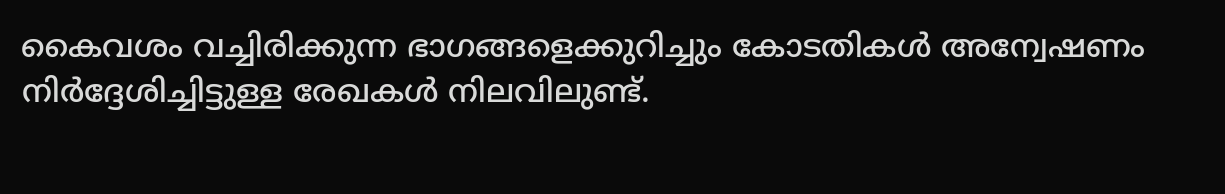കൈവശം വച്ചിരിക്കുന്ന ഭാഗങ്ങളെക്കുറിച്ചും കോടതികൾ അന്വേഷണം നിർദ്ദേശിച്ചിട്ടുള്ള രേഖകൾ നിലവിലുണ്ട്.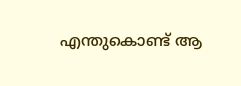എന്തുകൊണ്ട് ആ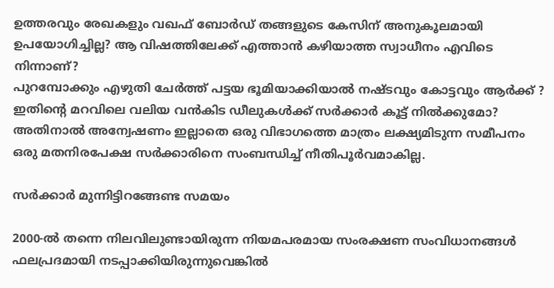ഉത്തരവും രേഖകളും വഖഫ് ബോർഡ് തങ്ങളുടെ കേസിന് അനുകൂലമായി ഉപയോഗിച്ചില്ല? ആ വിഷത്തിലേക്ക് എത്താൻ കഴിയാത്ത സ്വാധീനം എവിടെ നിന്നാണ്?
പുറമ്പോക്കും എഴുതി ചേർത്ത് പട്ടയ ഭൂമിയാക്കിയാൽ നഷ്ടവും കോട്ടവും ആർക്ക് ? ഇതിന്റെ മറവിലെ വലിയ വൻകിട ഡീലുകൾക്ക് സർക്കാർ കൂട്ട് നിൽക്കുമോ? അതിനാൽ അന്വേഷണം ഇല്ലാതെ ഒരു വിഭാഗത്തെ മാത്രം ലക്ഷ്യമിടുന്ന സമീപനം ഒരു മതനിരപേക്ഷ സർക്കാരിനെ സംബന്ധിച്ച് നീതിപൂർവമാകില്ല.

സർക്കാർ മുന്നിട്ടിറങ്ങേണ്ട സമയം

2000-ൽ തന്നെ നിലവിലുണ്ടായിരുന്ന നിയമപരമായ സംരക്ഷണ സംവിധാനങ്ങൾ ഫലപ്രദമായി നടപ്പാക്കിയിരുന്നുവെങ്കിൽ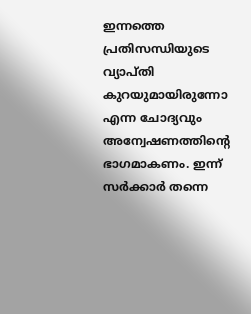ഇന്നത്തെ പ്രതിസന്ധിയുടെ വ്യാപ്തി കുറയുമായിരുന്നോ എന്ന ചോദ്യവും അന്വേഷണത്തിന്റെ ഭാഗമാകണം. ഇന്ന് സർക്കാർ തന്നെ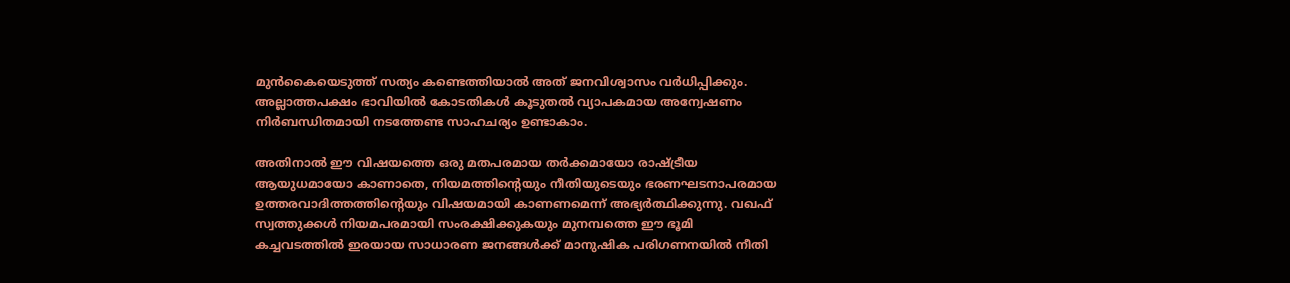മുൻകൈയെടുത്ത് സത്യം കണ്ടെത്തിയാൽ അത് ജനവിശ്വാസം വർധിപ്പിക്കും. അല്ലാത്തപക്ഷം ഭാവിയിൽ കോടതികൾ കൂടുതൽ വ്യാപകമായ അന്വേഷണം നിർബന്ധിതമായി നടത്തേണ്ട സാഹചര്യം ഉണ്ടാകാം.

അതിനാൽ ഈ വിഷയത്തെ ഒരു മതപരമായ തർക്കമായോ രാഷ്ട്രീയ ആയുധമായോ കാണാതെ, നിയമത്തിന്റെയും നീതിയുടെയും ഭരണഘടനാപരമായ ഉത്തരവാദിത്തത്തിന്റെയും വിഷയമായി കാണണമെന്ന് അഭ്യർത്ഥിക്കുന്നു. വഖഫ് സ്വത്തുക്കൾ നിയമപരമായി സംരക്ഷിക്കുകയും മുനമ്പത്തെ ഈ ഭൂമി കച്ചവടത്തിൽ ഇരയായ സാധാരണ ജനങ്ങൾക്ക് മാനുഷിക പരിഗണനയിൽ നീതി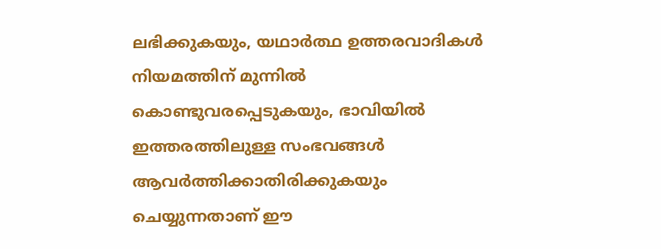ലഭിക്കുകയും, യഥാർത്ഥ ഉത്തരവാദികൾ നിയമത്തിന് മുന്നിൽ കൊണ്ടുവരപ്പെടുകയും, ഭാവിയിൽ ഇത്തരത്തിലുള്ള സംഭവങ്ങൾ ആവർത്തിക്കാതിരിക്കുകയും ചെയ്യുന്നതാണ് ഈ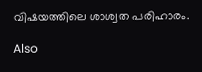വിഷയത്തിലെ ശാശ്വത പരിഹാരം.

Also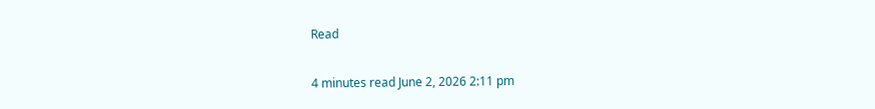Read

4 minutes read June 2, 2026 2:11 pm